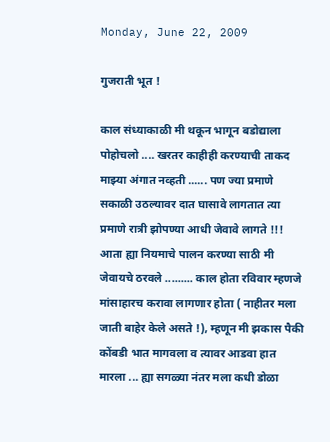Monday, June 22, 2009

गुजराती भूत !

काल संध्याकाळी मी थकून भागून बडोद्याला पोहोचलो .... खरतर काहीही करण्याची ताकद माझ्या अंगात नव्हती ...... पण ज्या प्रमाणे सकाळी उठल्यावर दात घासावे लागतात त्या प्रमाणे रात्री झोपण्या आधी जेवावे लागते !!! आता ह्या नियमाचे पालन करण्या साठी मी जेवायचे ठरवले ......... काल होता रविवार म्हणजे मांसाहारच करावा लागणार होता ( नाहीतर मला जाती बाहेर केले असते !), म्हणून मी झकास पैकी कोंबडी भात मागवला व त्यावर आडवा हात मारला ... ह्या सगळ्या नंतर मला कधी डोळा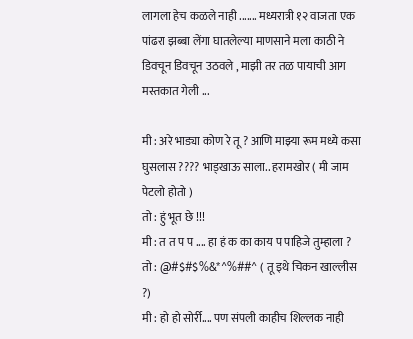लागला हेच कळले नाही ....... मध्यरात्री १२ वाजता एक पांढरा झब्बा लेंगा घातलेल्या माणसाने मला काठी ने डिवचून डिवचून उठवले , माझी तर तळ पायाची आग मस्तकात गेली ...

मी : अरे भाड्या कोण रे तू ? आणि माझ्या रूम मध्ये कसा घुसलास ???? भाड्खाऊ साला.. हरामखोर ( मी जाम पेटलो होतो )
तो : हुं भूत छे !!!
मी : त त प प .... हा हं क का काय प पाहिजे तुम्हाला ?
तो : @#$#$%&*^%##^ ( तू इथे चिकन खाल्लीस ?)
मी : हो हो सोर्री.... पण संपली काहीच शिल्लक नाही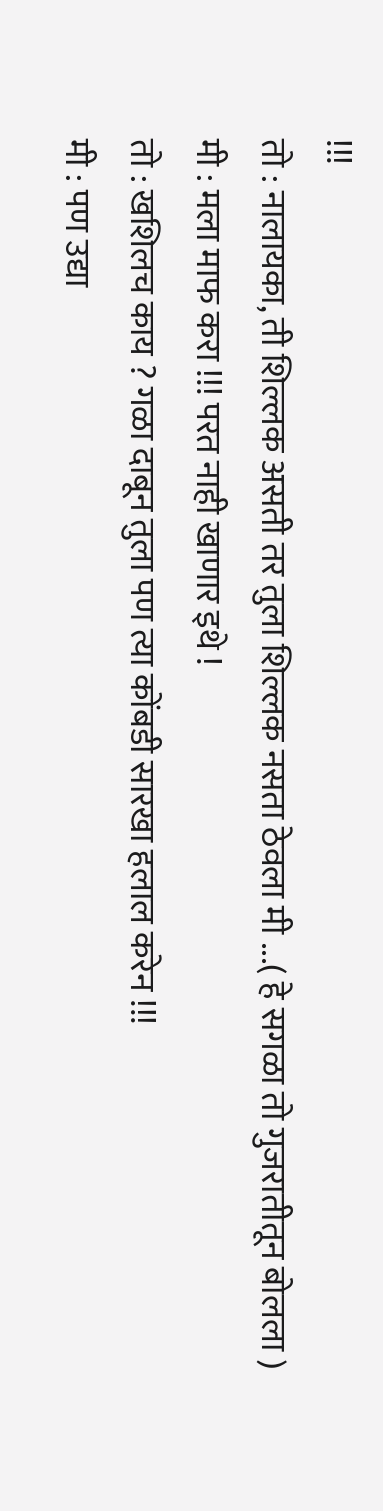!!!
तो : नालायका, ती शिल्लक असती तर तुला शिल्लक नसता ठेवला मी ...( हे सगळा तो गुजरातीतून बोलला )
मी : मला माफ करा !!! परत नाही खाणार इथे !
तो : खशिलच काय ? गळा दाबून तुला पण त्या कोंबडी सारखा हलाल करेन !!!
मी : पण उद्या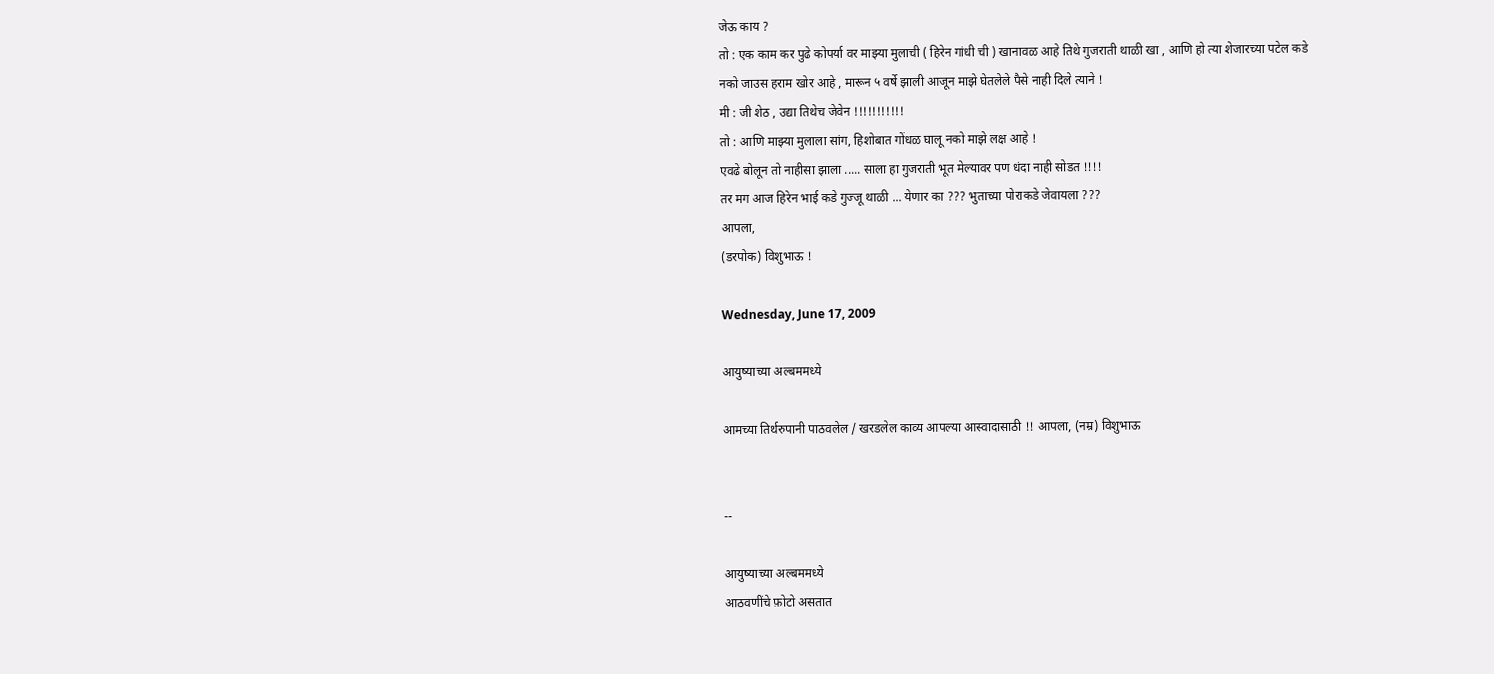जेऊ काय ?
तो : एक काम कर पुढे कोपर्या वर माझ्या मुलाची ( हिरेन गांधी ची ) खानावळ आहे तिथे गुजराती थाळी खा , आणि हो त्या शेजारच्या पटेल कडे नको जाउस हराम खोर आहे , मारून ५ वर्षे झाली आजून माझे घेतलेले पैसे नाही दिले त्याने !
मी : जी शेठ , उद्या तिथेच जेवेन !!!!!!!!!!!
तो : आणि माझ्या मुलाला सांग, हिशोबात गोंधळ घालू नको माझे लक्ष आहे !
एवढे बोलून तो नाहीसा झाला ..... साला हा गुजराती भूत मेल्यावर पण धंदा नाही सोडत !!!!
तर मग आज हिरेन भाई कडे गुज्जू थाळी ... येणार का ??? भुताच्या पोराकडे जेवायला ???
आपला,
(डरपोक) विशुभाऊ !

Wednesday, June 17, 2009

आयुष्याच्या अल्बममध्ये

आमच्या तिर्थरुपानी पाठवलेल / खरडलेल काव्य आपल्या आस्वादासाठी !! आपला, (नम्र) विशुभाऊ


--

आयुष्याच्या अल्बममध्ये
आठवणींचे फ़ोटो असतात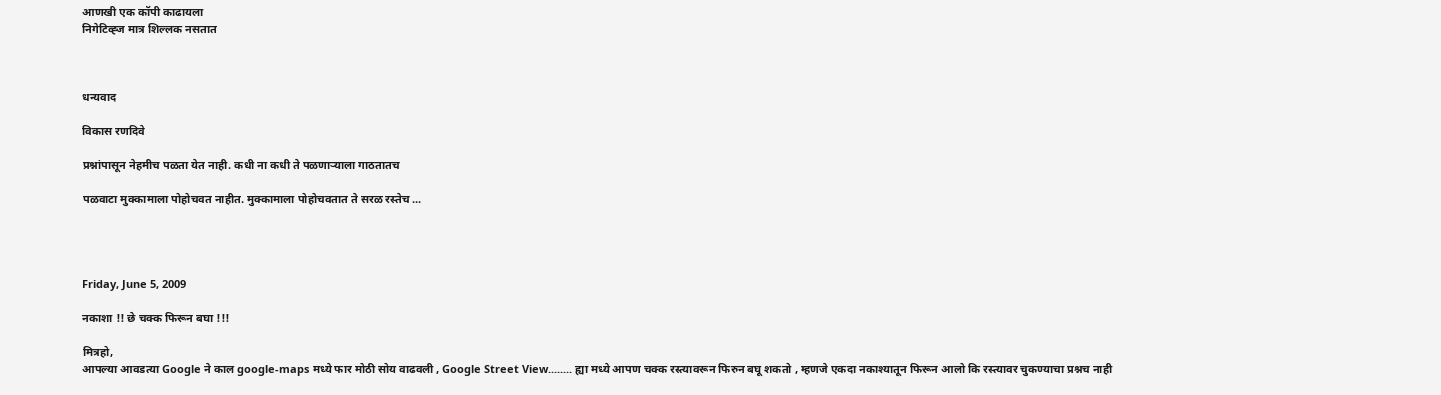आणखी एक कॉपी काढायला
निगेटिव्ह्ज मात्र शिल्लक नसतात



धन्यवाद

विकास रणदिवे

प्रश्नांपासून नेहमीच पळता येत नाही. कधी ना कधी ते पळणार्‍याला गाठतातच

पळवाटा मुक्कामाला पोहोचवत नाहीत. मुक्कामाला पोहोचवतात ते सरळ रस्तेच ...




Friday, June 5, 2009

नकाशा !! छे चक्क फिरून बघा !!!

मित्रहो,
आपल्या आवडत्या Google ने काल google-maps मध्ये फार मोठी सोय वाढवली , Google Street View........ ह्या मध्ये आपण चक्क रस्त्यावरून फिरुन बघू शकतो , म्हणजे एकदा नकाश्यातून फिरून आलो कि रस्त्यावर चुकण्याचा प्रश्नच नाही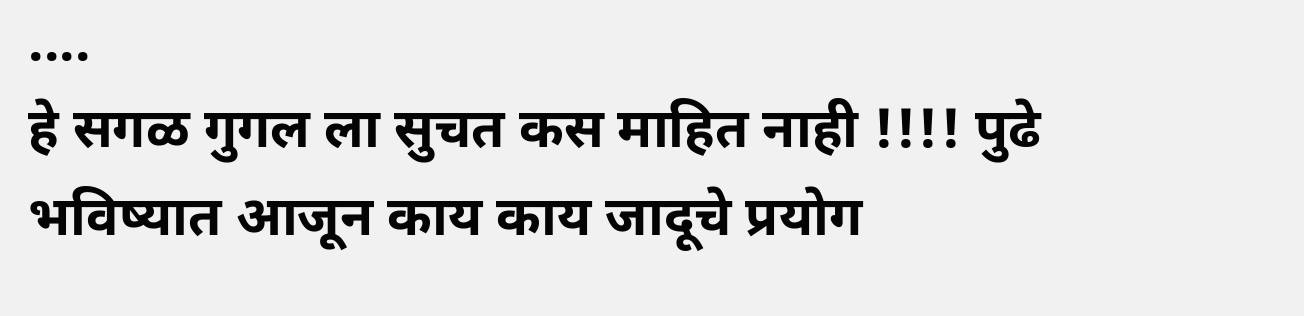....
हे सगळ गुगल ला सुचत कस माहित नाही !!!! पुढे भविष्यात आजून काय काय जादूचे प्रयोग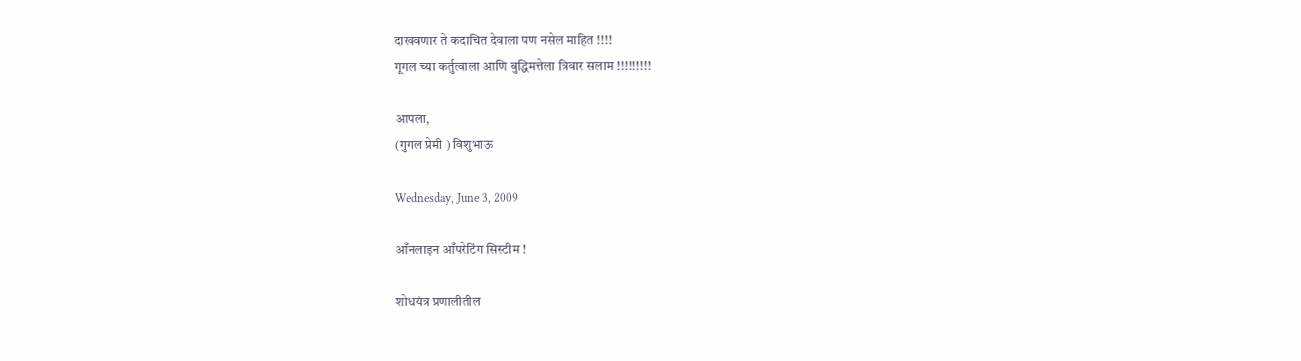दाखवणार ते कदाचित देवाला पण नसेल माहित !!!!
गूगल च्या कर्तुत्वाला आणि बुद्धिमत्तेला त्रिवार सलाम !!!!!!!!!

आपला,
(गुगल प्रेमी ) विशुभाऊ

Wednesday, June 3, 2009

आँनलाइन आँपरेटिंग सिस्टीम !

शोधयंत्र प्रणालीतील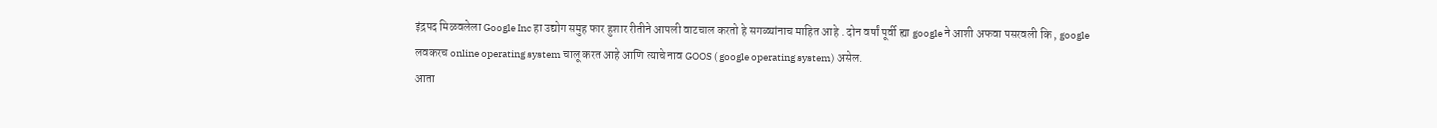इंद्रपद मिळवलेला Google Inc हा उद्योग समुह फार हुशार रीतीने आपली वाटचाल करतो हे सगळ्यांनाच माहित आहे . दोन वर्षां पूर्वी ह्या google ने आशी अफवा पसरवली कि , google लवकरच online operating system चालू करत आहे आणि त्याचे नाव GOOS ( google operating system) असेल.
आता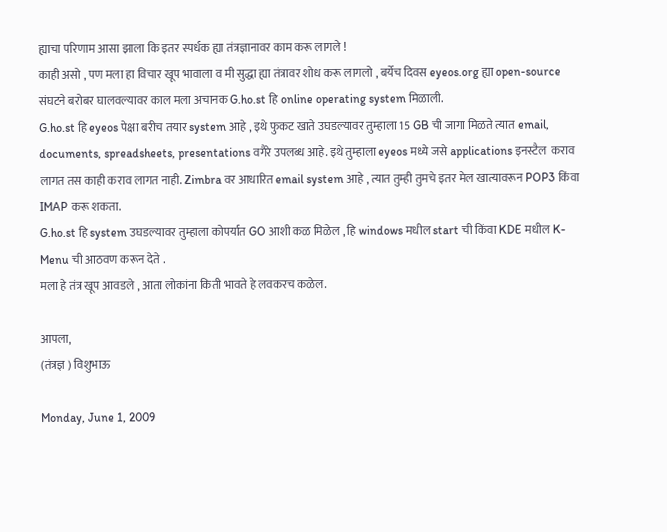ह्याचा परिणाम आसा झाला कि इतर स्पर्धक ह्या तंत्रज्ञानावर काम करू लागले !
काही असो , पण मला हा विचार खूप भावाला व मी सुद्धा ह्या तंत्रावर शोध करू लागलो , बर्येच दिवस eyeos.org ह्या open-source संघटने बरोबर घालवल्यावर काल मला अचानक G.ho.st हि online operating system मिळाली.
G.ho.st हि eyeos पेक्षा बरीच तयार system आहे , इथे फुकट खाते उघडल्यावर तुम्हाला 15 GB ची जागा मिळते त्यात email, documents, spreadsheets, presentations वगैरे उपलब्ध आहे. इथे तुम्हाला eyeos मध्ये जसे applications इनस्टैल  कराव लागत तस काही कराव लागत नाही. Zimbra वर आधारित email system आहे , त्यात तुम्ही तुमचे इतर मेल खात्यावरून POP3 किंवा IMAP करू शकता.
G.ho.st हि system उघडल्यावर तुम्हाला कोपर्यात GO आशी कळ मिळेल , हि windows मधील start ची किंवा KDE मधील K-Menu ची आठवण करून देते .
मला हे तंत्र खूप आवडले , आता लोकांना किती भावते हे लवकरच कळेल.

आपला,
(तंत्रज्ञ ) विशुभाऊ

Monday, June 1, 2009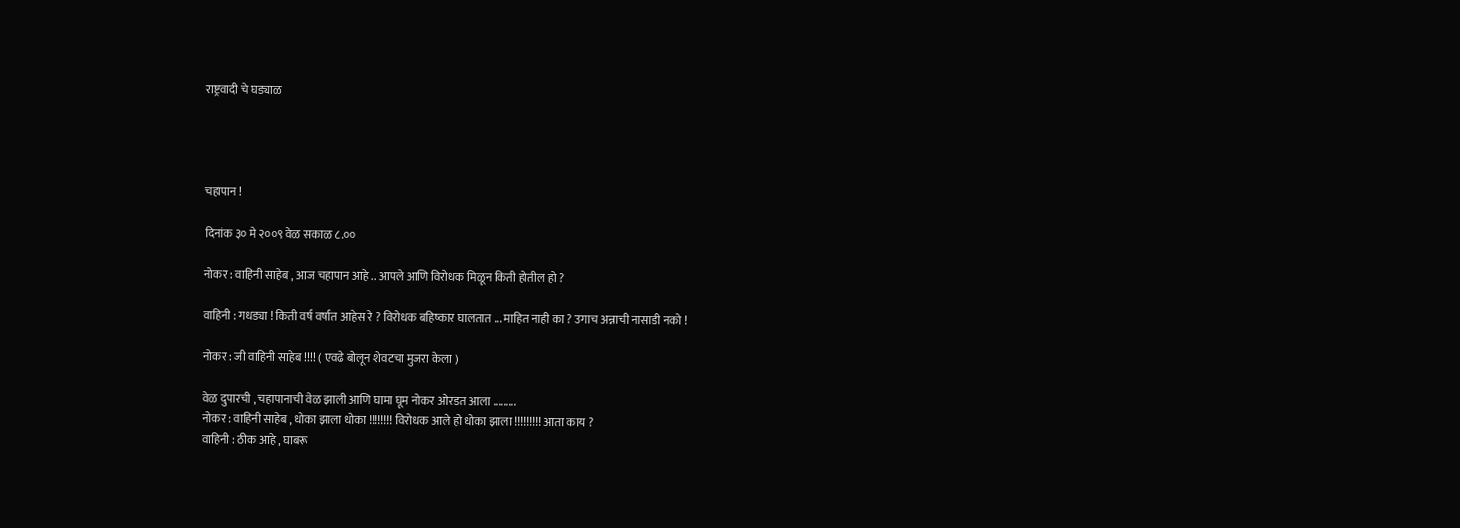राष्ट्रवादी चे घड्याळ




चहापान !

दिनांक ३० मे २००९ वेळ सकाळ ८.००

नोकर : वाहिनी साहेब , आज चहापान आहे .. आपले आणि विरोधक मिळून किती होतील हो ?

वाहिनी : गधड्या ! किती वर्ष वर्षात आहेस रे ? विरोधक बहिष्कार घालतात ... माहित नाही का ? उगाच अन्नाची नासाडी नको !

नोकर : जी वाहिनी साहेब !!!! ( एवढे बोलून शेवटचा मुजरा केला )

वेळ दुपारची , चहापानाची वेळ झाली आणि घामा घूम नोकर ओरडत आला .........
नोकर : वाहिनी साहेब , धोका झाला धोका !!!!!!!! विरोधक आले हो धोका झाला !!!!!!!!! आता काय ?
वाहिनी : ठीक आहे , घाबरू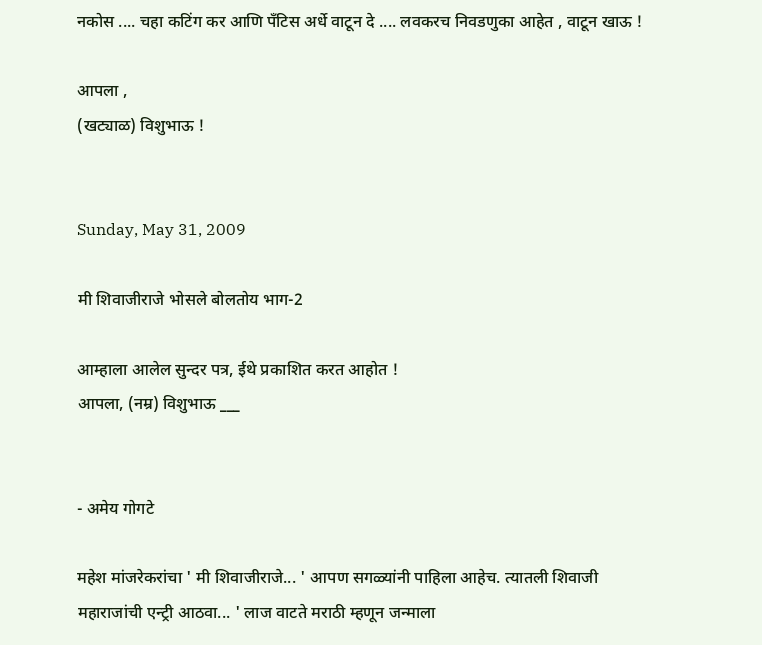नकोस .... चहा कटिंग कर आणि पँटिस अर्धे वाटून दे .... लवकरच निवडणुका आहेत , वाटून खाऊ !

आपला ,
(खट्याळ) विशुभाऊ !


Sunday, May 31, 2009

मी शिवाजीराजे भोसले बोलतोय भाग-2

आम्हाला आलेल सुन्दर पत्र, ईथे प्रकाशित करत आहोत !
आपला, (नम्र) विशुभाऊ ___


- अमेय गोगटे

महेश मांजरेकरांचा ' मी शिवाजीराजे... ' आपण सगळ्यांनी पाहिला आहेच. त्यातली शिवाजी महाराजांची एन्ट्री आठवा... ' लाज वाटते मराठी म्हणून जन्माला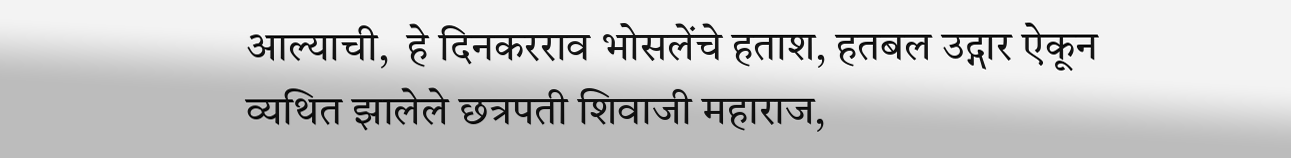आल्याची,  हे दिनकरराव भोसलेंचे हताश, हतबल उद्गार ऐकून व्यथित झालेले छत्रपती शिवाजी महाराज,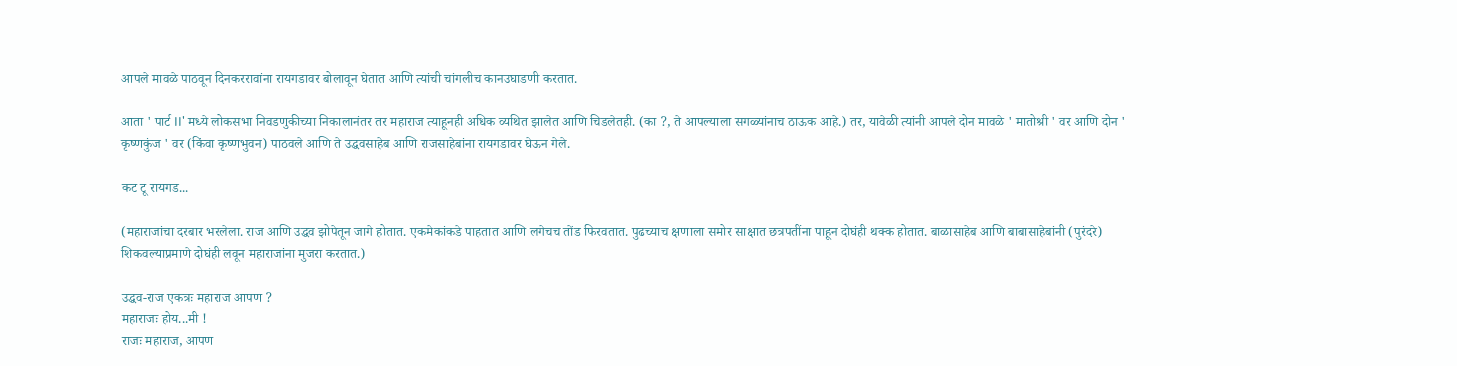आपले मावळे पाठवून दिनकररावांना रायगडावर बोलावून घेतात आणि त्यांची चांगलीच कानउघाडणी करतात.

आता ' पार्ट II' मध्ये लोकसभा निवडणुकीच्या निकालानंतर तर महाराज त्याहूनही अधिक व्यथित झालेत आणि चिडलेतही. (का ?, ते आपल्याला सगळ्यांनाच ठाऊक आहे.) तर, यावेळी त्यांनी आपले दोन मावळे ' मातोश्री ' वर आणि दोन ' कृष्णकुंज ' वर (किंवा कृष्णभुवन) पाठवले आणि ते उद्धवसाहेब आणि राजसाहेबांना रायगडावर घेऊन गेले.

कट टू रायगड...

(महाराजांचा दरबार भरलेला. राज आणि उद्धव झोपेतून जागे होतात. एकमेकांकडे पाहतात आणि लगेचच तोंड फिरवतात. पुढच्याच क्षणाला समोर साक्षात छत्रपतींना पाहून दोघंही थक्क होतात. बाळासाहेब आणि बाबासाहेबांनी (पुरंदरे) शिकवल्याप्रमाणे दोघंही लवून महाराजांना मुजरा करतात.)

उद्धव-राज एकत्रः महाराज आपण ?
महाराजः होय...मी !
राजः महाराज, आपण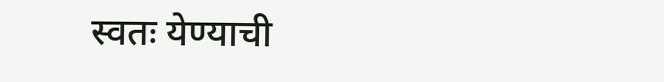स्वतः येण्याची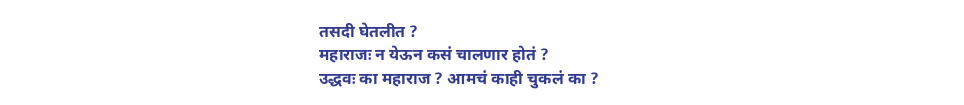तसदी घेतलीत ?
महाराजः न येऊन कसं चालणार होतं ?
उद्धवः का महाराज ? आमचं काही चुकलं का ?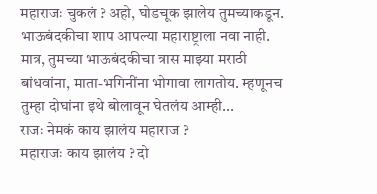महाराजः चुकलं ? अहो, घोडचूक झालेय तुमच्याकडून. भाऊबंदकीचा शाप आपल्या महाराष्ट्राला नवा नाही. मात्र, तुमच्या भाऊबंदकीचा त्रास माझ्या मराठी बांधवांना, माता-भगिनींना भोगावा लागतोय. म्हणूनच तुम्हा दोघांना इथे बोलावून घेतलंय आम्ही...
राजः नेमकं काय झालंय महाराज ?
महाराजः काय झालंय ? दो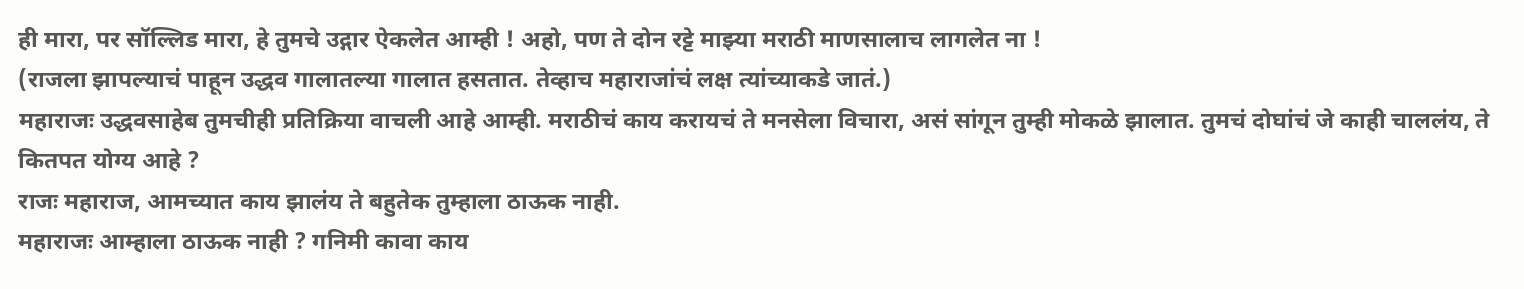ही मारा, पर सॉल्लिड मारा, हे तुमचे उद्गार ऐकलेत आम्ही ! अहो, पण ते दोन रट्टे माझ्या मराठी माणसालाच लागलेत ना !
(राजला झापल्याचं पाहून उद्धव गालातल्या गालात हसतात. तेव्हाच महाराजांचं लक्ष त्यांच्याकडे जातं.)
महाराजः उद्धवसाहेब तुमचीही प्रतिक्रिया वाचली आहे आम्ही. मराठीचं काय करायचं ते मनसेला विचारा, असं सांगून तुम्ही मोकळे झालात. तुमचं दोघांचं जे काही चाललंय, ते कितपत योग्य आहे ?
राजः महाराज, आमच्यात काय झालंय ते बहुतेक तुम्हाला ठाऊक नाही.
महाराजः आम्हाला ठाऊक नाही ? गनिमी कावा काय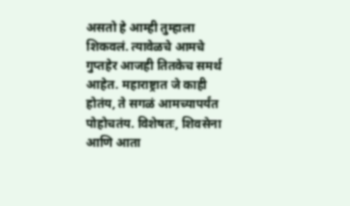असतो हे आम्ही तुम्हाला शिकवलं. त्यावेळचे आमचे गुप्तहेर आजही तितकेच समर्थ आहेत. महाराष्ट्रात जे काही होतंय, ते सगळं आमच्यापर्यंत पोहोचतंय. विशेषतः, शिवसेना आणि आता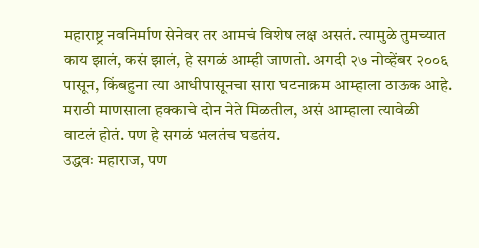महाराष्ट्र नवनिर्माण सेनेवर तर आमचं विशेष लक्ष असतं. त्यामुळे तुमच्यात काय झालं, कसं झालं, हे सगळं आम्ही जाणतो. अगदी २७ नोव्हेंबर २००६ पासून, किंबहुना त्या आधीपासूनचा सारा घटनाक्रम आम्हाला ठाऊक आहे. मराठी माणसाला हक्काचे दोन नेते मिळतील, असं आम्हाला त्यावेळी वाटलं होतं. पण हे सगळं भलतंच घडतंय.
उद्धवः महाराज, पण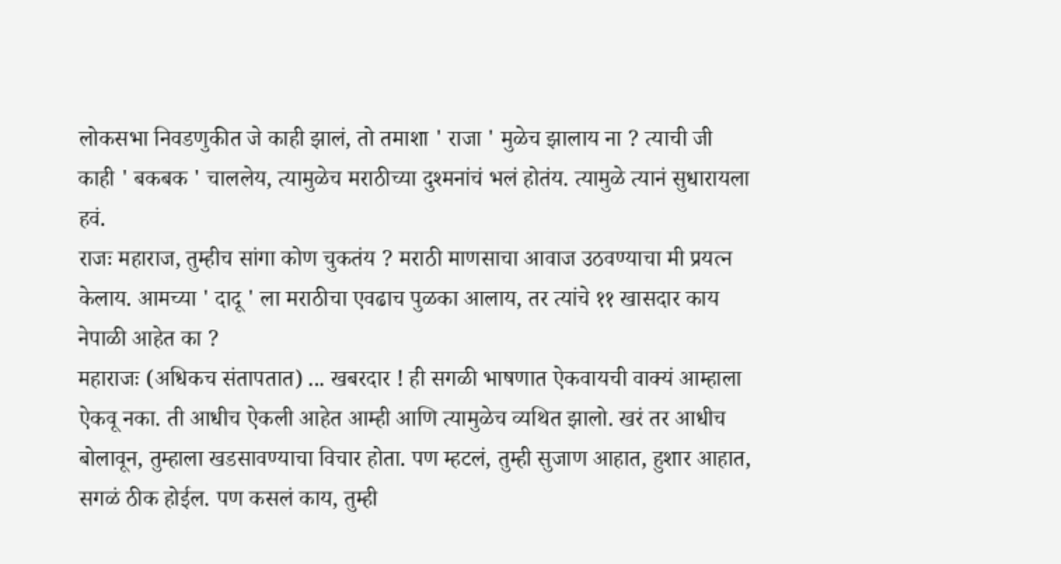लोकसभा निवडणुकीत जे काही झालं, तो तमाशा ' राजा ' मुळेच झालाय ना ? त्याची जी काही ' बकबक ' चाललेय, त्यामुळेच मराठीच्या दुश्मनांचं भलं होतंय. त्यामुळे त्यानं सुधारायला हवं.
राजः महाराज, तुम्हीच सांगा कोण चुकतंय ? मराठी माणसाचा आवाज उठवण्याचा मी प्रयत्न केलाय. आमच्या ' दादू ' ला मराठीचा एवढाच पुळका आलाय, तर त्यांचे ११ खासदार काय नेपाळी आहेत का ?
महाराजः (अधिकच संतापतात) ... खबरदार ! ही सगळी भाषणात ऐकवायची वाक्यं आम्हाला ऐकवू नका. ती आधीच ऐकली आहेत आम्ही आणि त्यामुळेच व्यथित झालो. खरं तर आधीच बोलावून, तुम्हाला खडसावण्याचा विचार होता. पण म्हटलं, तुम्ही सुजाण आहात, हुशार आहात, सगळं ठीक होईल. पण कसलं काय, तुम्ही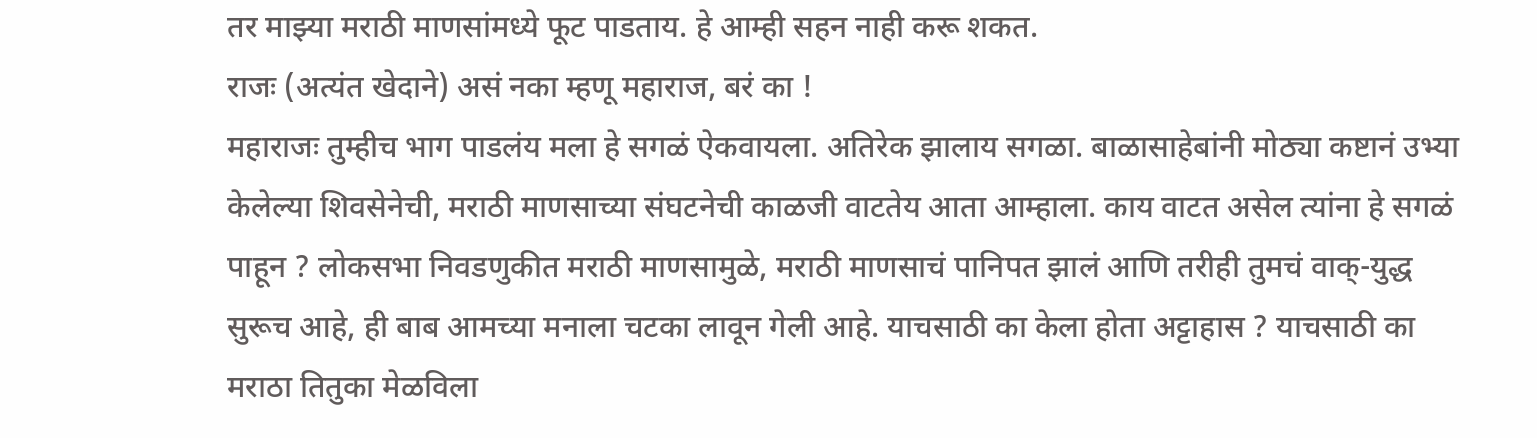तर माझ्या मराठी माणसांमध्ये फूट पाडताय. हे आम्ही सहन नाही करू शकत.
राजः (अत्यंत खेदाने) असं नका म्हणू महाराज, बरं का !
महाराजः तुम्हीच भाग पाडलंय मला हे सगळं ऐकवायला. अतिरेक झालाय सगळा. बाळासाहेबांनी मोठ्या कष्टानं उभ्या केलेल्या शिवसेनेची, मराठी माणसाच्या संघटनेची काळजी वाटतेय आता आम्हाला. काय वाटत असेल त्यांना हे सगळं पाहून ? लोकसभा निवडणुकीत मराठी माणसामुळे, मराठी माणसाचं पानिपत झालं आणि तरीही तुमचं वाक्-युद्ध सुरूच आहे, ही बाब आमच्या मनाला चटका लावून गेली आहे. याचसाठी का केला होता अट्टाहास ? याचसाठी का मराठा तितुका मेळविला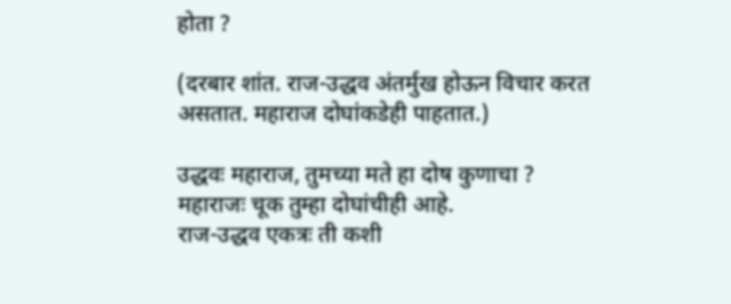होता ?

(दरबार शांत. राज-उद्धव अंतर्मुख होऊन विचार करत असतात. महाराज दोघांकडेही पाहतात.)

उद्धवः महाराज, तुमच्या मते हा दोष कुणाचा ?
महाराजः चूक तुम्हा दोघांचीही आहे.
राज-उद्धव एकत्रः ती कशी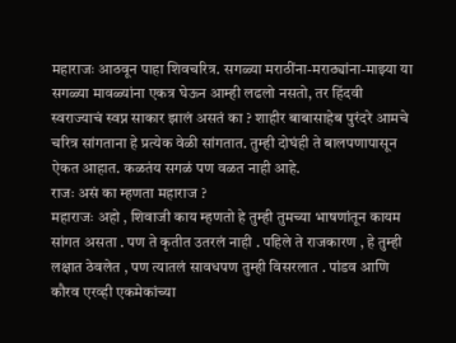महाराजः आठवून पाहा शिवचरित्र. सगळ्या मराठींना-मराठ्यांना-माझ्या या सगळ्या मावळ्यांना एकत्र घेऊन आम्ही लढलो नसतो, तर हिंदवी स्वराज्याचं स्वप्न साकार झालं असतं का ? शाहीर बाबासाहेब पुरंदरे आमचे चरित्र सांगताना हे प्रत्येक वेळी सांगतात. तुम्ही दोघंही ते बालपणापासून ऐकत आहात. कळतंय सगळं पण वळत नाही आहे.
राजः असं का म्हणता महाराज ?
महाराजः अहो , शिवाजी काय म्हणतो हे तुम्ही तुमच्या भाषणांतून कायम सांगत असता . पण ते कृतीत उतरलं नाही . पहिले ते राजकारण , हे तुम्ही लक्षात ठेवलेत , पण त्यातलं सावधपण तुम्ही विसरलात . पांडव आणि कौरव एरव्ही एकमेकांच्या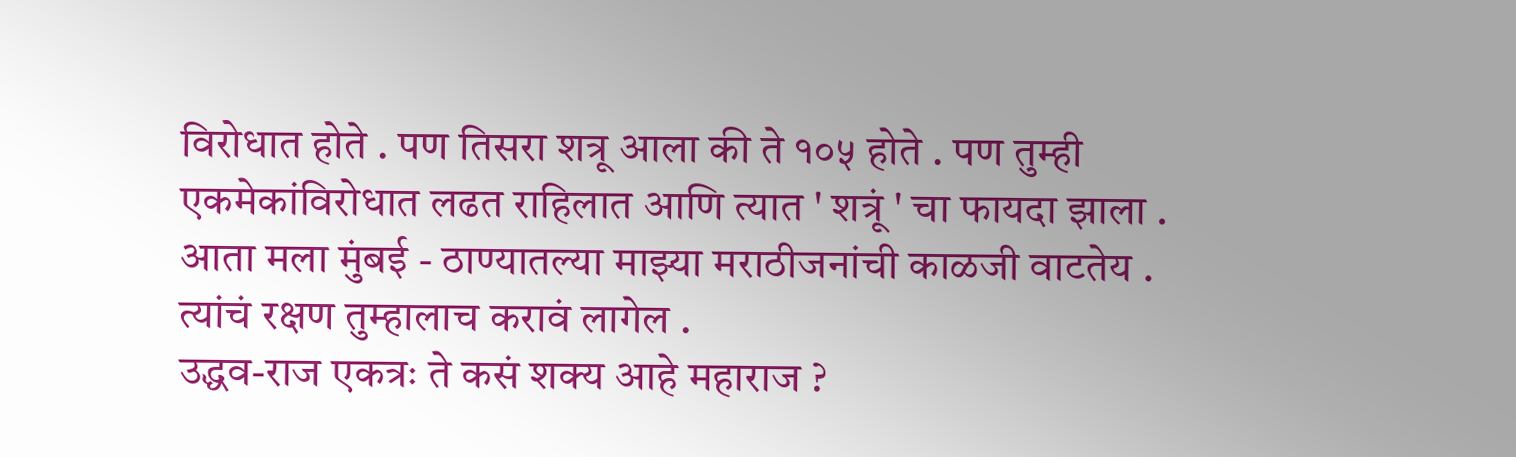विरोधात होते . पण तिसरा शत्रू आला की ते १०५ होते . पण तुम्ही एकमेकांविरोधात लढत राहिलात आणि त्यात ' शत्रूं ' चा फायदा झाला . आता मला मुंबई - ठाण्यातल्या माझ्या मराठीजनांची काळजी वाटतेय . त्यांचं रक्षण तुम्हालाच करावं लागेल .
उद्धव-राज एकत्रः ते कसं शक्य आहे महाराज ?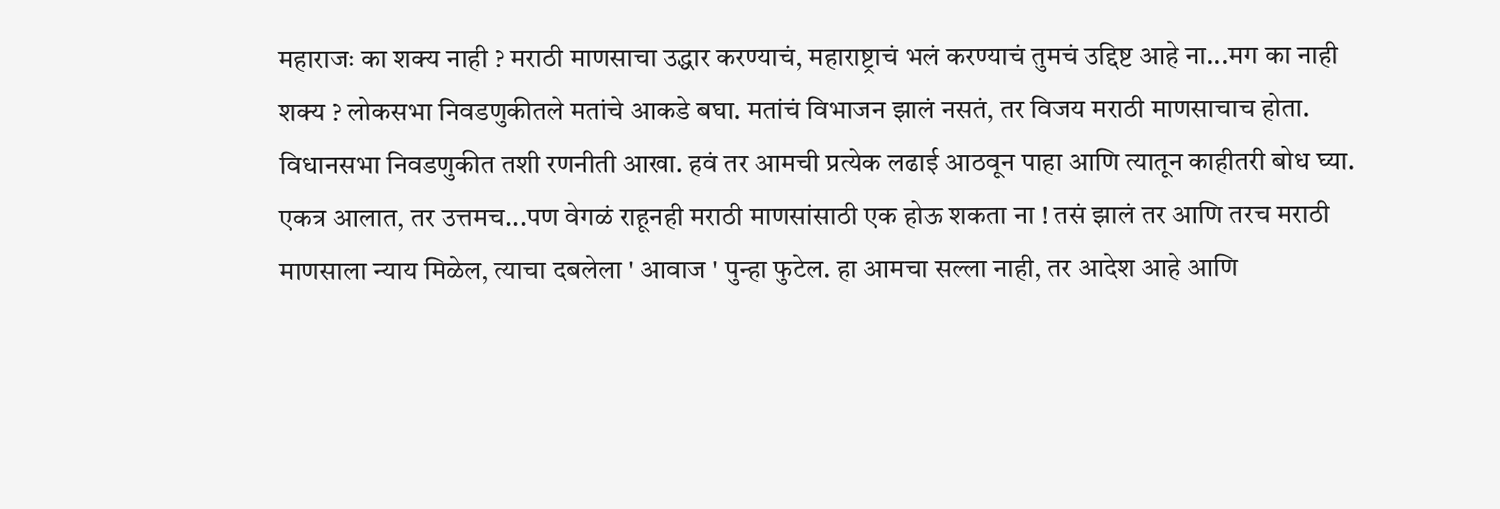महाराजः का शक्य नाही ? मराठी माणसाचा उद्धार करण्याचं, महाराष्ट्राचं भलं करण्याचं तुमचं उद्दिष्ट आहे ना...मग का नाही शक्य ? लोकसभा निवडणुकीतले मतांचे आकडे बघा. मतांचं विभाजन झालं नसतं, तर विजय मराठी माणसाचाच होता. विधानसभा निवडणुकीत तशी रणनीती आखा. हवं तर आमची प्रत्येक लढाई आठवून पाहा आणि त्यातून काहीतरी बोध घ्या. एकत्र आलात, तर उत्तमच...पण वेगळं राहूनही मराठी माणसांसाठी एक होऊ शकता ना ! तसं झालं तर आणि तरच मराठी माणसाला न्याय मिळेल, त्याचा दबलेला ' आवाज ' पुन्हा फुटेल. हा आमचा सल्ला नाही, तर आदेश आहे आणि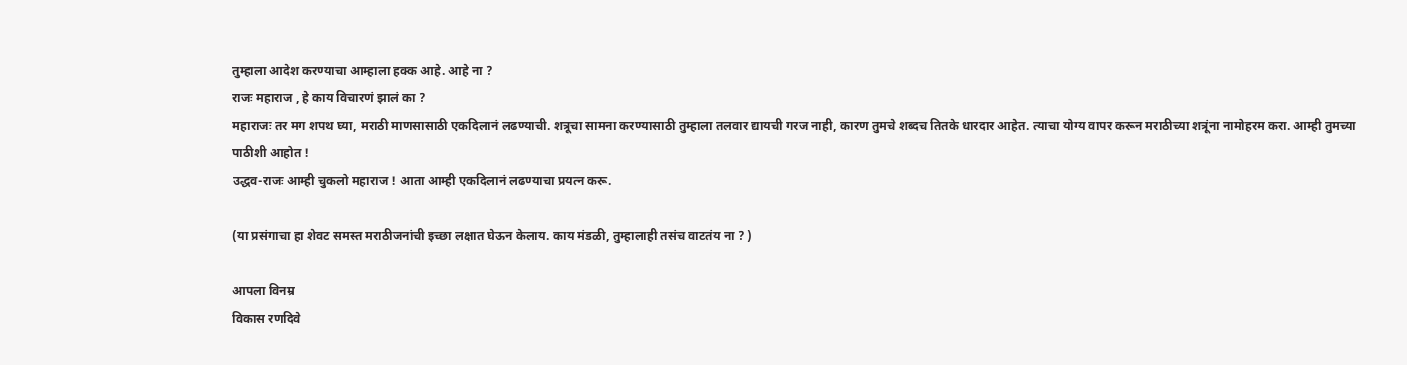तुम्हाला आदेश करण्याचा आम्हाला हक्क आहे. आहे ना ?
राजः महाराज , हे काय विचारणं झालं का ?
महाराजः तर मग शपथ घ्या, मराठी माणसासाठी एकदिलानं लढण्याची. शत्रूचा सामना करण्यासाठी तुम्हाला तलवार द्यायची गरज नाही, कारण तुमचे शब्दच तितके धारदार आहेत. त्याचा योग्य वापर करून मराठीच्या शत्रूंना नामोहरम करा. आम्ही तुमच्या पाठीशी आहोत !
उद्धव-राजः आम्ही चुकलो महाराज ! आता आम्ही एकदिलानं लढण्याचा प्रयत्न करू.

(या प्रसंगाचा हा शेवट समस्त मराठीजनांची इच्छा लक्षात घेऊन केलाय. काय मंडळी, तुम्हालाही तसंच वाटतंय ना ? )

आपला विनम्र
विकास रणदिवे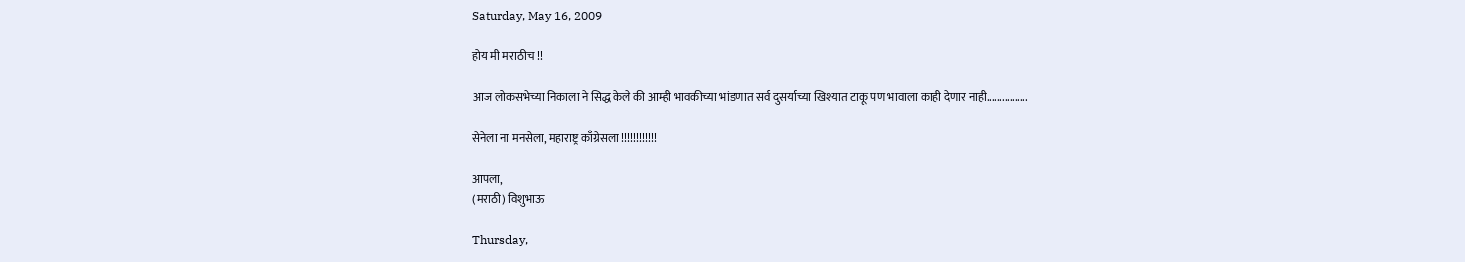Saturday, May 16, 2009

होय मी मराठीच !!

आज लोकसभेच्या निकाला ने सिद्ध केले की आम्ही भावकीच्या भांडणात सर्व दुसर्याच्या खिश्यात टाकू पण भावाला काही देणार नाही................

सेनेला ना मनसेला, महाराष्ट्र काँग्रेसला !!!!!!!!!!!!

आपला,
(मराठी) विशुभाऊ

Thursday,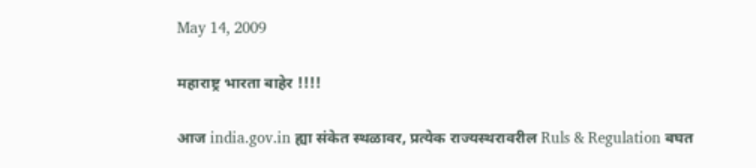May 14, 2009

महाराष्ट्र भारता बाहेर !!!!

आज india.gov.in ह्या संकेत स्थळावर, प्रत्येक राज्यस्थरावरील Ruls & Regulation बघत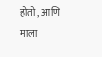होतो , आणि माला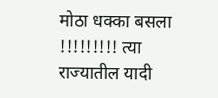मोठा धक्का बसला !!!!!!!!! त्या राज्यातील यादी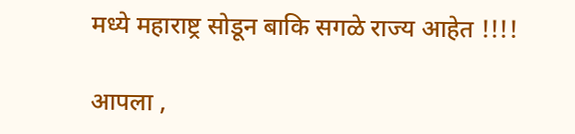मध्ये महाराष्ट्र सोडून बाकि सगळे राज्य आहेत !!!!

आपला ,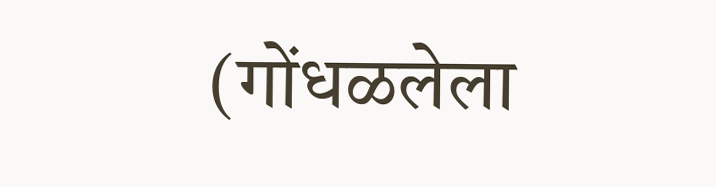(गोंधळलेला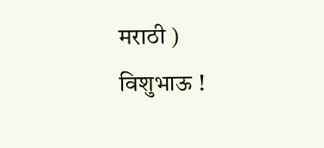मराठी ) विशुभाऊ !